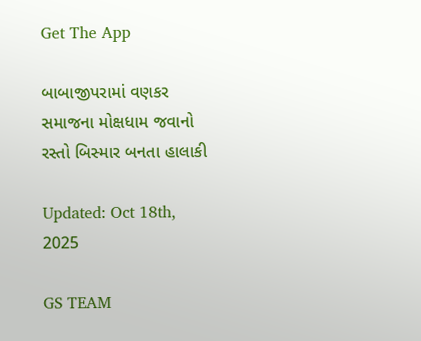Get The App

બાબાજીપરામાં વણકર સમાજના મોક્ષધામ જવાનો રસ્તો બિસ્માર બનતા હાલાકી

Updated: Oct 18th, 2025

GS TEAM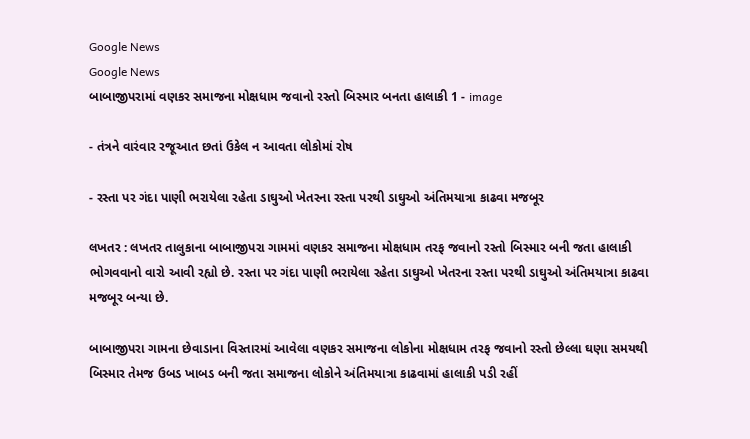Google News
Google News
બાબાજીપરામાં વણકર સમાજના મોક્ષધામ જવાનો રસ્તો બિસ્માર બનતા હાલાકી 1 - image

- તંત્રને વારંવાર રજૂઆત છતાં ઉકેલ ન આવતા લોકોમાં રોષ

- રસ્તા પર ગંદા પાણી ભરાયેલા રહેતા ડાઘુઓ ખેતરના રસ્તા પરથી ડાઘુઓ અંતિમયાત્રા કાઢવા મજબૂર

લખતર : લખતર તાલુકાના બાબાજીપરા ગામમાં વણકર સમાજના મોક્ષધામ તરફ જવાનો રસ્તો બિસ્માર બની જતા હાલાકી ભોગવવાનો વારો આવી રહ્યો છે. રસ્તા પર ગંદા પાણી ભરાયેલા રહેતા ડાઘુઓ ખેતરના રસ્તા પરથી ડાઘુઓ અંતિમયાત્રા કાઢવા મજબૂર બન્યા છે.

બાબાજીપરા ગામના છેવાડાના વિસ્તારમાં આવેલા વણકર સમાજના લોકોના મોક્ષધામ તરફ જવાનો રસ્તો છેલ્લા ઘણા સમયથી બિસ્માર તેમજ ઉબડ ખાબડ બની જતા સમાજના લોકોને અંતિમયાત્રા કાઢવામાં હાલાકી પડી રહીં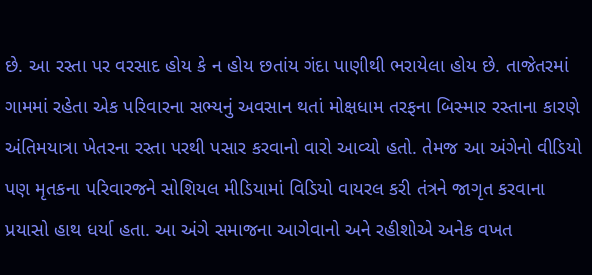છે. આ રસ્તા પર વરસાદ હોય કે ન હોય છતાંય ગંદા પાણીથી ભરાયેલા હોય છે. તાજેતરમાં ગામમાં રહેતા એક પરિવારના સભ્યનું અવસાન થતાં મોક્ષધામ તરફના બિસ્માર રસ્તાના કારણે અંતિમયાત્રા ખેતરના રસ્તા પરથી પસાર કરવાનો વારો આવ્યો હતો. તેમજ આ અંગેનો વીડિયો પણ મૃતકના પરિવારજને સોશિયલ મીડિયામાં વિડિયો વાયરલ કરી તંત્રને જાગૃત કરવાના પ્રયાસો હાથ ધર્યા હતા. આ અંગે સમાજના આગેવાનો અને રહીશોએ અનેક વખત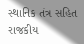સ્થાનિક તંત્ર સહિત રાજકીય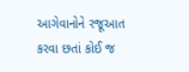આગેવાનોને રજૂઆત કરવા છતાં કોઈ જ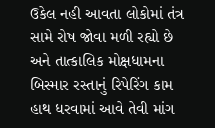ઉકેલ નહી આવતા લોકોમાં તંત્ર સામે રોષ જોવા મળી રહ્યો છે અને તાત્કાલિક મોક્ષધામના બિસ્માર રસ્તાનું રિપેરિંગ કામ હાથ ધરવામાં આવે તેવી માંગ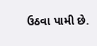ઉઠવા પામી છે.